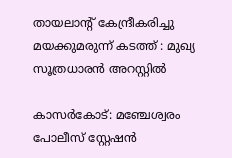തായലാന്റ് കേന്ദ്രീകരിച്ചു മയക്കുമരുന്ന് കടത്ത് : മുഖ്യ സൂത്രധാരന്‍ അറസ്റ്റില്‍

കാസര്‍കോട്: മഞ്ചേശ്വരം പോലീസ് സ്റ്റേഷന്‍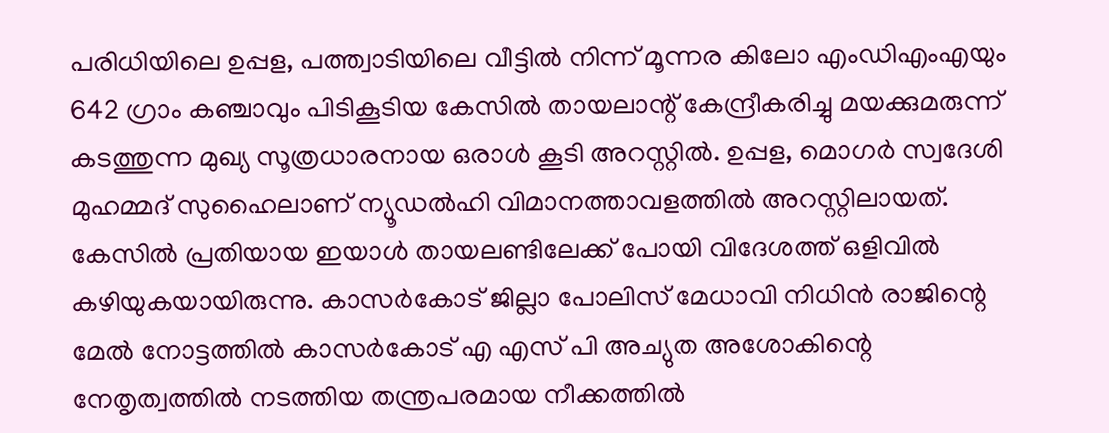പരിധിയിലെ ഉപ്പള, പത്ത്വാടിയിലെ വീട്ടില്‍ നിന്ന് മൂന്നര കിലോ എംഡിഎംഎയും 642 ഗ്രാം കഞ്ചാവും പിടികൂടിയ കേസില്‍ തായലാന്റ് കേന്ദ്രീകരിച്ചു മയക്കുമരുന്ന് കടത്തുന്ന മുഖ്യ സൂത്രധാരനായ ഒരാള്‍ കൂടി അറസ്റ്റില്‍. ഉപ്പള, മൊഗര്‍ സ്വദേശി മുഹമ്മദ് സുഹൈലാണ് ന്യൂഡല്‍ഹി വിമാനത്താവളത്തില്‍ അറസ്റ്റിലായത്. കേസില്‍ പ്രതിയായ ഇയാള്‍ തായലണ്ടിലേക്ക് പോയി വിദേശത്ത് ഒളിവില്‍ കഴിയുകയായിരുന്നു. കാസര്‍കോട് ജില്ലാ പോലിസ് മേധാവി നിധിന്‍ രാജിന്റെ മേല്‍ നോട്ടത്തില്‍ കാസര്‍കോട് എ എസ് പി അച്യുത അശോകിന്റെ നേതൃത്വത്തില്‍ നടത്തിയ തന്ത്രപരമായ നീക്കത്തില്‍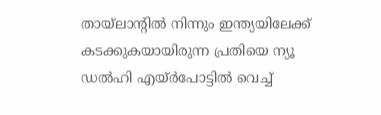തായ്ലാന്റില്‍ നിന്നും ഇന്ത്യയിലേക്ക് കടക്കുകയായിരുന്ന പ്രതിയെ ന്യൂ ഡല്‍ഹി എയ്ര്‍പോട്ടില്‍ വെച്ച്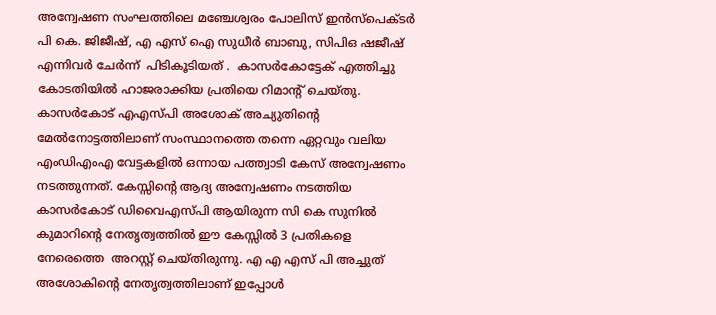അന്വേഷണ സംഘത്തിലെ മഞ്ചേശ്വരം പോലിസ് ഇന്‍സ്‌പെക്ടര്‍ പി കെ. ജിജീഷ്, എ എസ് ഐ സുധീര്‍ ബാബു, സിപിഒ ഷജീഷ് എന്നിവര്‍ ചേര്‍ന്ന്  പിടികൂടിയത് .  കാസര്‍കോട്ടേക് എത്തിച്ചു കോടതിയില്‍ ഹാജരാക്കിയ പ്രതിയെ റിമാന്റ് ചെയ്തു. കാസര്‍കോട് എഎസ്പി അശോക് അച്യുതിന്റെ മേല്‍നോട്ടത്തിലാണ് സംസ്ഥാനത്തെ തന്നെ ഏറ്റവും വലിയ എംഡിഎംഎ വേട്ടകളില്‍ ഒന്നായ പത്ത്വാടി കേസ് അന്വേഷണം നടത്തുന്നത്. കേസ്സിന്റെ ആദ്യ അന്വേഷണം നടത്തിയ കാസര്‍കോട് ഡിവൈഎസ്പി ആയിരുന്ന സി കെ സുനില്‍ കുമാറിന്റെ നേതൃത്വത്തില്‍ ഈ കേസ്സില്‍ 3 പ്രതികളെ നേരെത്തെ  അറസ്റ്റ് ചെയ്തിരുന്നു. എ എ എസ് പി അച്ചുത് അശോകിന്റെ നേതൃത്വത്തിലാണ് ഇപ്പോള്‍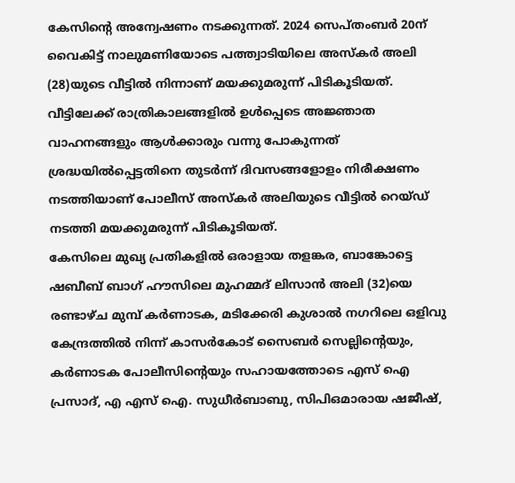കേസിന്റെ അന്വേഷണം നടക്കുന്നത്. 2024 സെപ്തംബര്‍ 20ന് വൈകിട്ട് നാലുമണിയോടെ പത്ത്വാടിയിലെ അസ്‌കര്‍ അലി (28)യുടെ വീട്ടില്‍ നിന്നാണ് മയക്കുമരുന്ന് പിടികൂടിയത്. വീട്ടിലേക്ക് രാത്രികാലങ്ങളില്‍ ഉള്‍പ്പെടെ അജ്ഞാത വാഹനങ്ങളും ആള്‍ക്കാരും വന്നു പോകുന്നത് ശ്രദ്ധയില്‍പ്പെട്ടതിനെ തുടര്‍ന്ന് ദിവസങ്ങളോളം നിരീക്ഷണം നടത്തിയാണ് പോലീസ് അസ്‌കര്‍ അലിയുടെ വീട്ടില്‍ റെയ്ഡ് നടത്തി മയക്കുമരുന്ന് പിടികൂടിയത്.
കേസിലെ മുഖ്യ പ്രതികളില്‍ ഒരാളായ തളങ്കര, ബാങ്കോട്ടെ ഷബീബ് ബാഗ് ഹൗസിലെ മുഹമ്മദ് ലിസാന്‍ അലി (32)യെ രണ്ടാഴ്ച മുമ്പ് കര്‍ണാടക, മടിക്കേരി കുശാല്‍ നഗറിലെ ഒളിവു കേന്ദ്രത്തില്‍ നിന്ന് കാസര്‍കോട് സൈബര്‍ സെല്ലിന്റെയും, കര്‍ണാടക പോലീസിന്റെയും സഹായത്തോടെ എസ് ഐ പ്രസാദ്, എ എസ് ഐ. സുധീര്‍ബാബു, സിപിഒമാരായ ഷജീഷ്,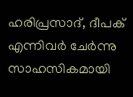ഹരിപ്രസാദ്, ദീപക് എന്നിവര്‍ ചേര്‍ന്നു സാഹസികമായി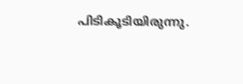പിടികൂടിയിരുന്നു.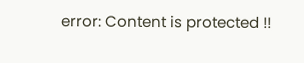error: Content is protected !!